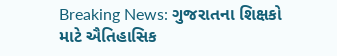Breaking News: ગુજરાતના શિક્ષકો માટે ઐતિહાસિક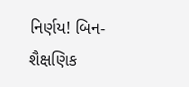નિર્ણય! બિન-શૈક્ષણિક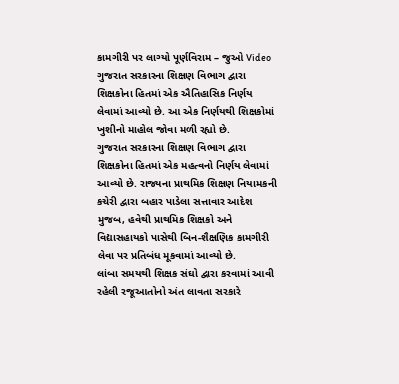કામગીરી પર લાગ્યો પૂર્ણવિરામ – જુઓ Video
ગુજરાત સરકારના શિક્ષણ વિભાગ દ્વારા શિક્ષકોના હિતમાં એક ઐતિહાસિક નિર્ણય લેવામાં આવ્યો છે. આ એક નિર્ણયથી શિક્ષકોમાં ખુશીનો માહોલ જોવા મળી રહ્યો છે.
ગુજરાત સરકારના શિક્ષણ વિભાગ દ્વારા શિક્ષકોના હિતમાં એક મહત્વનો નિર્ણય લેવામાં આવ્યો છે. રાજ્યના પ્રાથમિક શિક્ષણ નિયામકની કચેરી દ્વારા બહાર પાડેલા સત્તાવાર આદેશ મુજબ, હવેથી પ્રાથમિક શિક્ષકો અને વિદ્યાસહાયકો પાસેથી બિન-શૈક્ષણિક કામગીરી લેવા પર પ્રતિબંધ મૂકવામાં આવ્યો છે.
લાંબા સમયથી શિક્ષક સંઘો દ્વારા કરવામાં આવી રહેલી રજૂઆતોનો અંત લાવતા સરકારે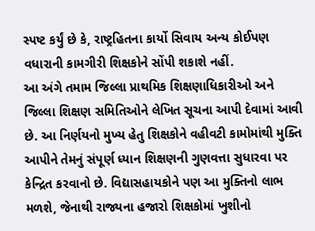સ્પષ્ટ કર્યું છે કે, રાષ્ટ્રહિતના કાર્યો સિવાય અન્ય કોઈપણ વધારાની કામગીરી શિક્ષકોને સોંપી શકાશે નહીં.
આ અંગે તમામ જિલ્લા પ્રાથમિક શિક્ષણાધિકારીઓ અને જિલ્લા શિક્ષણ સમિતિઓને લેખિત સૂચના આપી દેવામાં આવી છે. આ નિર્ણયનો મુખ્ય હેતુ શિક્ષકોને વહીવટી કામોમાંથી મુક્તિ આપીને તેમનું સંપૂર્ણ ધ્યાન શિક્ષણની ગુણવત્તા સુધારવા પર કેન્દ્રિત કરવાનો છે. વિદ્યાસહાયકોને પણ આ મુક્તિનો લાભ મળશે, જેનાથી રાજ્યના હજારો શિક્ષકોમાં ખુશીનો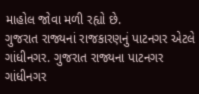માહોલ જોવા મળી રહ્યો છે.
ગુજરાત રાજ્યનાં રાજકારણનું પાટનગર એટલે ગાંધીનગર. ગુજરાત રાજ્યના પાટનગર ગાંધીનગર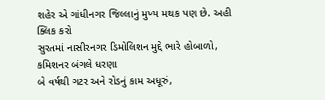શહેર એ ગાંધીનગર જિલ્લાનું મુખ્ય મથક પણ છે. અહી ક્લિક કરો
સુરતમાં નાસીરનગર ડિમોલિશન મુદ્દે ભારે હોબાળો, કમિશનર બંગલે ધરણા
બે વર્ષથી ગટર અને રોડનું કામ અધૂરું,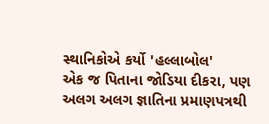સ્થાનિકોએ કર્યો 'હલ્લાબોલ'
એક જ પિતાના જોડિયા દીકરા, પણ અલગ અલગ જ્ઞાતિના પ્રમાણપત્રથી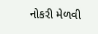નોકરી મેળવી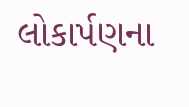લોકાર્પણના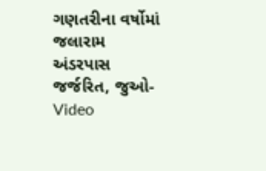ગણતરીના વર્ષોમાં જલારામ અંડરપાસ જર્જરિત, જુઓ-Video